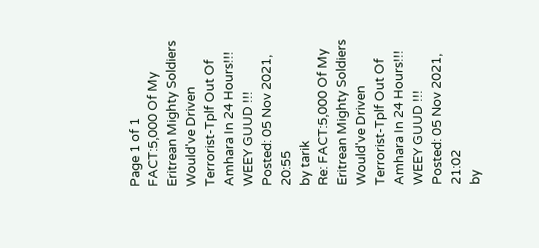Page 1 of 1
FACT:5,000 Of My Eritrean Mighty Soldiers Would've Driven Terrorist-Tplf Out Of Amhara In 24 Hours!!! WEEY GUUD !!!
Posted: 05 Nov 2021, 20:55
by tarik
Re: FACT:5,000 Of My Eritrean Mighty Soldiers Would've Driven Terrorist-Tplf Out Of Amhara In 24 Hours!!! WEEY GUUD !!!
Posted: 05 Nov 2021, 21:02
by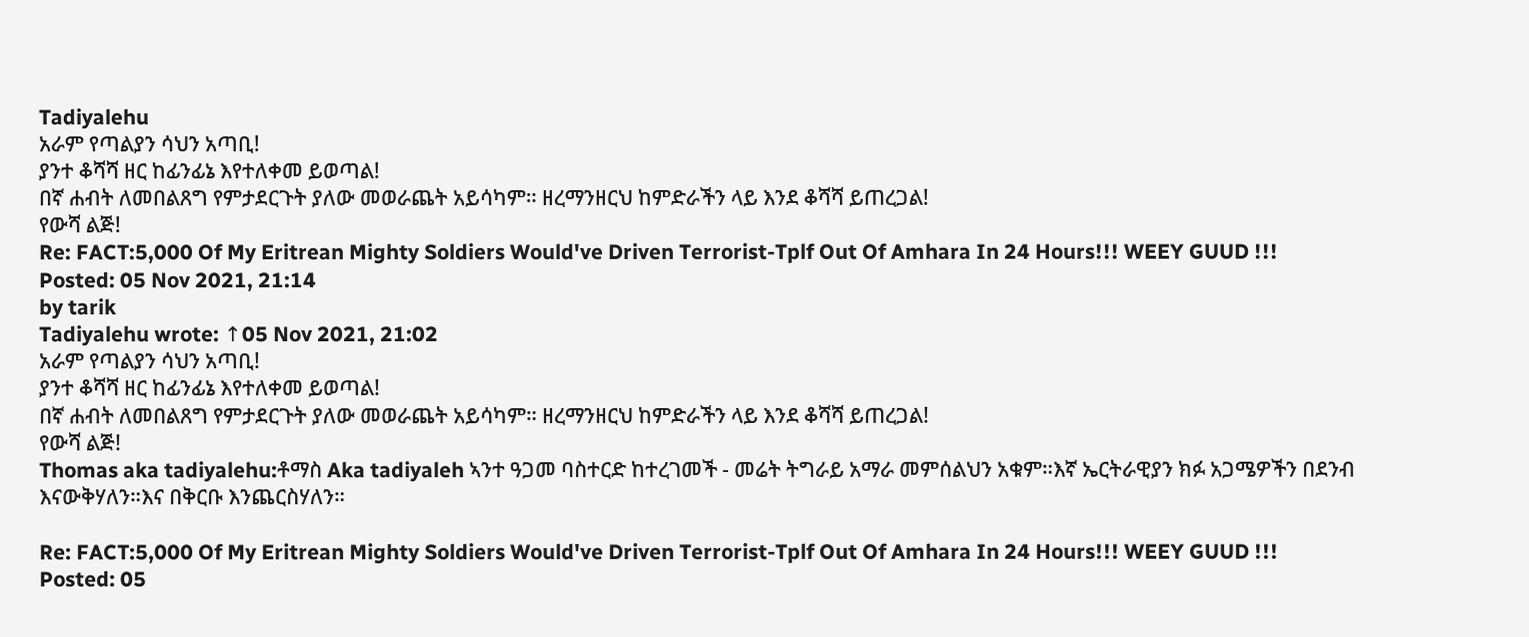Tadiyalehu
አራም የጣልያን ሳህን አጣቢ!
ያንተ ቆሻሻ ዘር ከፊንፊኔ እየተለቀመ ይወጣል!
በኛ ሐብት ለመበልጸግ የምታደርጉት ያለው መወራጨት አይሳካም። ዘረማንዘርህ ከምድራችን ላይ እንደ ቆሻሻ ይጠረጋል!
የውሻ ልጅ!
Re: FACT:5,000 Of My Eritrean Mighty Soldiers Would've Driven Terrorist-Tplf Out Of Amhara In 24 Hours!!! WEEY GUUD !!!
Posted: 05 Nov 2021, 21:14
by tarik
Tadiyalehu wrote: ↑05 Nov 2021, 21:02
አራም የጣልያን ሳህን አጣቢ!
ያንተ ቆሻሻ ዘር ከፊንፊኔ እየተለቀመ ይወጣል!
በኛ ሐብት ለመበልጸግ የምታደርጉት ያለው መወራጨት አይሳካም። ዘረማንዘርህ ከምድራችን ላይ እንደ ቆሻሻ ይጠረጋል!
የውሻ ልጅ!
Thomas aka tadiyalehu:ቶማስ Aka tadiyaleh ኣንተ ዓጋመ ባስተርድ ከተረገመች - መሬት ትግራይ አማራ መምሰልህን አቁም።እኛ ኤርትራዊያን ክፉ አጋሜዎችን በደንብ እናውቅሃለን።እና በቅርቡ እንጨርስሃለን።

Re: FACT:5,000 Of My Eritrean Mighty Soldiers Would've Driven Terrorist-Tplf Out Of Amhara In 24 Hours!!! WEEY GUUD !!!
Posted: 05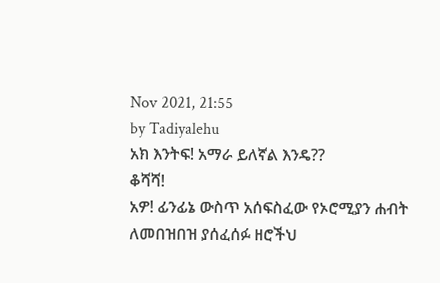Nov 2021, 21:55
by Tadiyalehu
አክ እንትፍ! አማራ ይለኛል እንዴ??
ቆሻሻ!
አዎ! ፊንፊኔ ውስጥ አሰፍስፈው የኦሮሚያን ሐብት ለመበዝበዝ ያሰፈሰፉ ዘሮችህ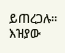ይጠረጋሉ።
እዝያው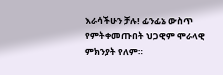እራሳችሁን ቻሉ! ፊንፊኔ ውስጥ የምትቀመጡበት ህጋዊም ሞራላዊ ምክንያት የለም።